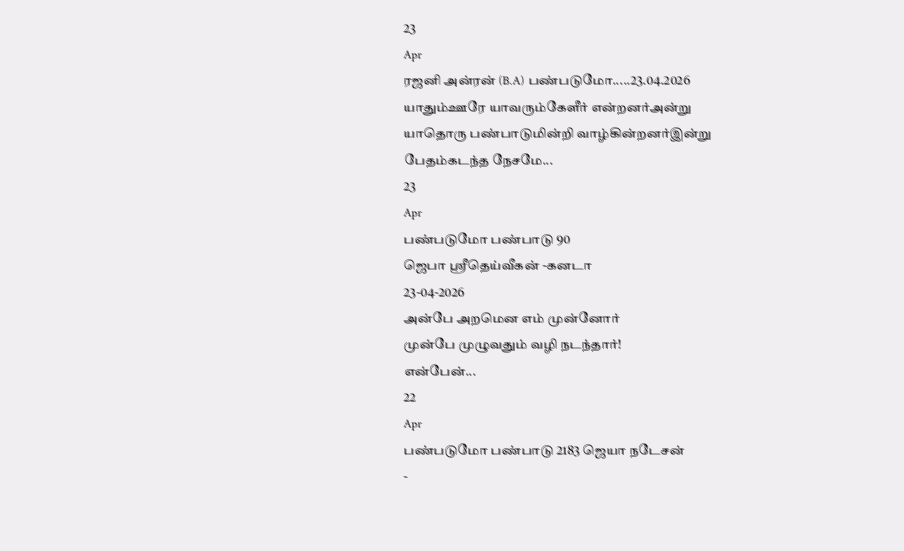23
Apr
ரஜனி அன்ரன் (B.A) பண்படுமோ.....23.04.2026
யாதும்ஊரே யாவரும்கேளீர் என்றனர்அன்று
யாதொரு பண்பாடுமின்றி வாழ்கின்றனர்இன்று
பேதம்கடந்த நேசமே...
23
Apr
பண்படுமோ பண்பாடு 90
ஜெபா ஸ்ரீதெய்வீகன் -கனடா
23-04-2026
அன்பே அறமென எம் முன்னோர்
முன்பே முழுவதும் வழி நடந்தார்!
என்பேன்...
22
Apr
பண்படுமோ பண்பாடு 2183 ஜெயா நடேசன்
-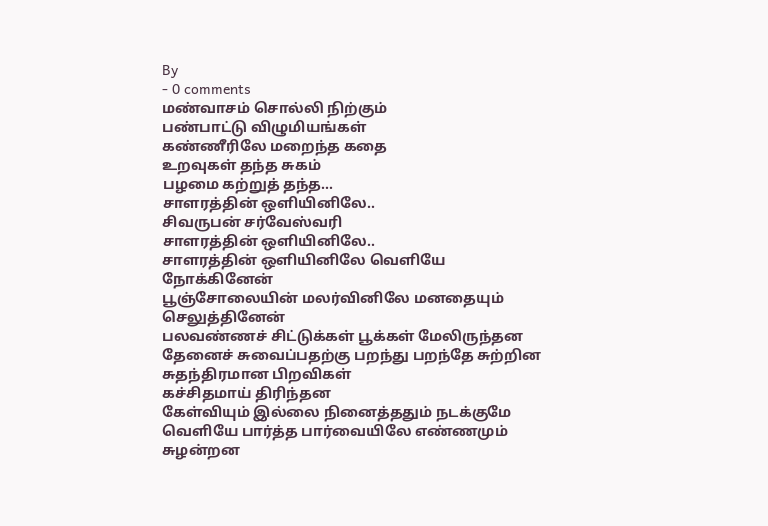By
- 0 comments
மண்வாசம் சொல்லி நிற்கும்
பண்பாட்டு விழுமியங்கள்
கண்ணீரிலே மறைந்த கதை
உறவுகள் தந்த சுகம்
பழமை கற்றுத் தந்த...
சாளரத்தின் ஒளியினிலே..
சிவருபன் சர்வேஸ்வரி
சாளரத்தின் ஒளியினிலே..
சாளரத்தின் ஒளியினிலே வெளியே நோக்கினேன்
பூஞ்சோலையின் மலர்வினிலே மனதையும் செலுத்தினேன்
பலவண்ணச் சிட்டுக்கள் பூக்கள் மேலிருந்தன
தேனைச் சுவைப்பதற்கு பறந்து பறந்தே சுற்றின
சுதந்திரமான பிறவிகள்
கச்சிதமாய் திரிந்தன
கேள்வியும் இல்லை நினைத்ததும் நடக்குமே
வெளியே பார்த்த பார்வையிலே எண்ணமும்
சுழன்றன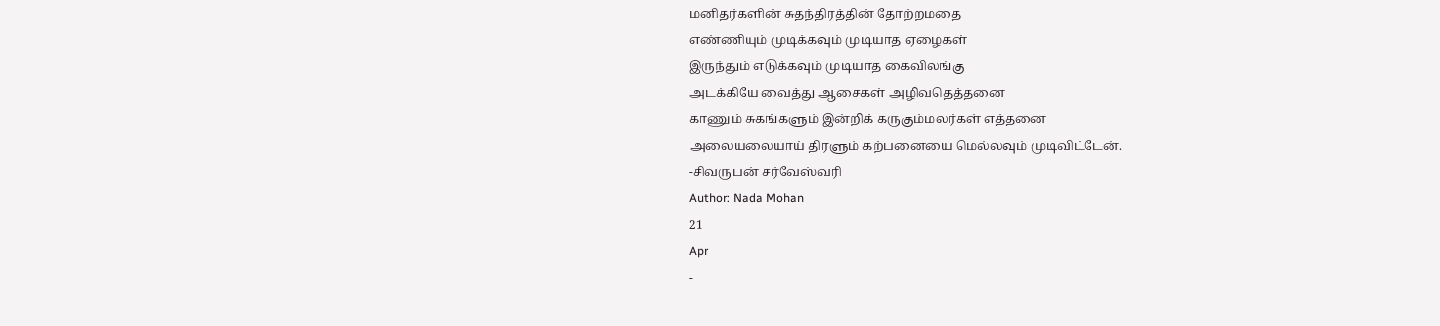மனிதர்களின் சுதந்திரத்தின் தோற்றமதை
எண்ணியும் முடிக்கவும் முடியாத ஏழைகள்
இருந்தும் எடுக்கவும் முடியாத கைவிலங்கு
அடக்கியே வைத்து ஆசைகள் அழிவதெத்தனை
காணும் சுகங்களும் இன்றிக் கருகும்மலர்கள் எத்தனை
அலையலையாய் திரளும் கற்பனையை மெல்லவும் முடிவிட்டேன்.
-சிவருபன் சர்வேஸ்வரி
Author: Nada Mohan
21
Apr
-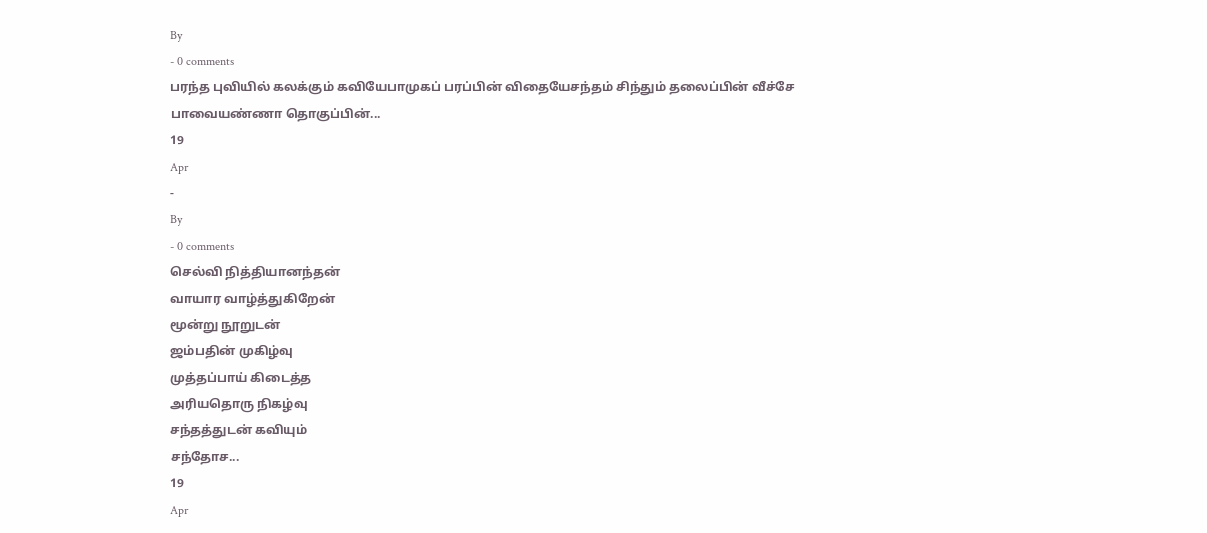By
- 0 comments
பரந்த புவியில் கலக்கும் கவியேபாமுகப் பரப்பின் விதையேசந்தம் சிந்தும் தலைப்பின் வீச்சே
பாவையண்ணா தொகுப்பின்...
19
Apr
-
By
- 0 comments
செல்வி நித்தியானந்தன்
வாயார வாழ்த்துகிறேன்
மூன்று நூறுடன்
ஜம்பதின் முகிழ்வு
முத்தப்பாய் கிடைத்த
அரியதொரு நிகழ்வு
சந்தத்துடன் கவியும்
சந்தோச...
19
Apr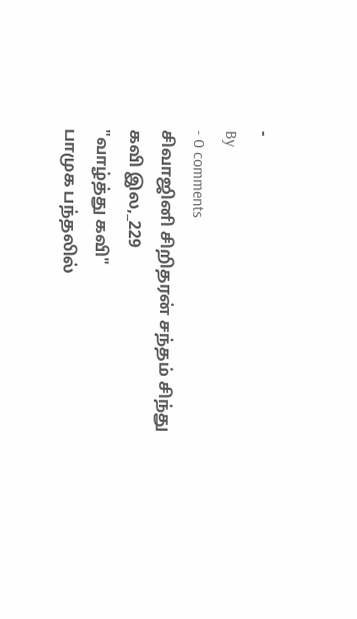-
By
- 0 comments
சிவாஜினி சிறிதரன் சந்தம் சிந்து
கவி இல,_229
"வாழ்த்து கவி"
பாமுக பந்தலில்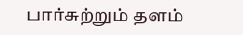பார்சுற்றும் தளம்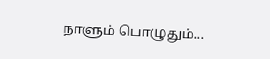நாளும் பொழுதும்...